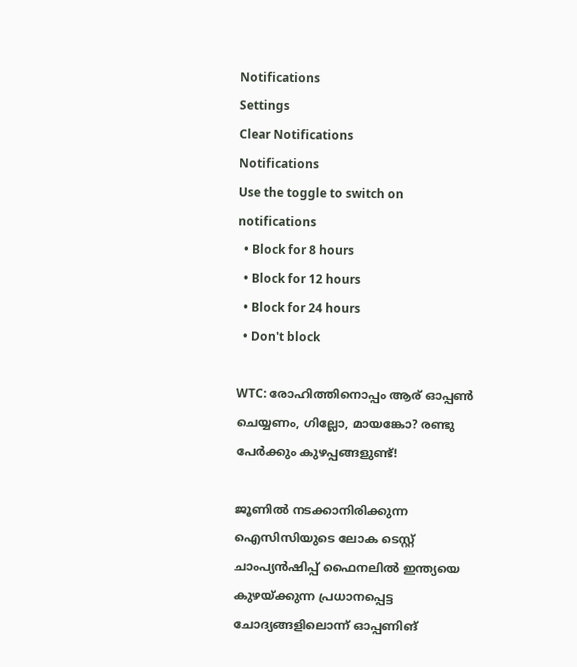Notifications
Settings
Clear Notifications
Notifications
Use the toggle to switch on notifications
  • Block for 8 hours
  • Block for 12 hours
  • Block for 24 hours
  • Don't block

WTC: രോഹിത്തിനൊപ്പം ആര് ഓപ്പണ്‍ ചെയ്യണം, ഗില്ലോ, മായങ്കോ? രണ്ടു പേര്‍ക്കും കുഴപ്പങ്ങളുണ്ട്!

ജൂണില്‍ നടക്കാനിരിക്കുന്ന ഐസിസിയുടെ ലോക ടെസ്റ്റ് ചാംപ്യന്‍ഷിപ്പ് ഫൈനലില്‍ ഇന്ത്യയെ കുഴയ്ക്കുന്ന പ്രധാനപ്പെട്ട ചോദ്യങ്ങളിലൊന്ന് ഓപ്പണിങ്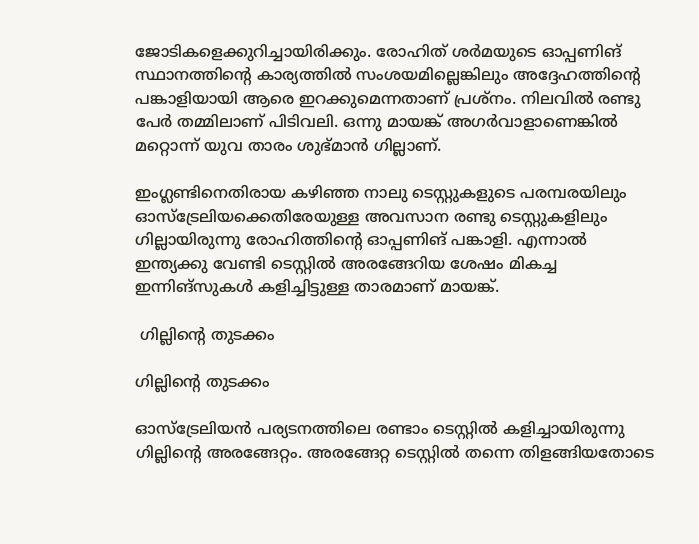ജോടികളെക്കുറിച്ചായിരിക്കും. രോഹിത് ശര്‍മയുടെ ഓപ്പണിങ് സ്ഥാനത്തിന്റെ കാര്യത്തില്‍ സംശയമില്ലെങ്കിലും അദ്ദേഹത്തിന്റെ പങ്കാളിയായി ആരെ ഇറക്കുമെന്നതാണ് പ്രശ്‌നം. നിലവില്‍ രണ്ടു പേര്‍ തമ്മിലാണ് പിടിവലി. ഒന്നു മായങ്ക് അഗര്‍വാളാണെങ്കില്‍ മറ്റൊന്ന് യുവ താരം ശുഭ്മാന്‍ ഗില്ലാണ്.

ഇംഗ്ലണ്ടിനെതിരായ കഴിഞ്ഞ നാലു ടെസ്റ്റുകളുടെ പരമ്പരയിലും ഓസ്‌ട്രേലിയക്കെതിരേയുള്ള അവസാന രണ്ടു ടെസ്റ്റുകളിലും ഗില്ലായിരുന്നു രോഹിത്തിന്റെ ഓപ്പണിങ് പങ്കാളി. എന്നാല്‍ ഇന്ത്യക്കു വേണ്ടി ടെസ്റ്റില്‍ അരങ്ങേറിയ ശേഷം മികച്ച ഇന്നിങ്‌സുകള്‍ കളിച്ചിട്ടുള്ള താരമാണ് മായങ്ക്.

 ഗില്ലിന്റെ തുടക്കം

ഗില്ലിന്റെ തുടക്കം

ഓസ്‌ട്രേലിയന്‍ പര്യടനത്തിലെ രണ്ടാം ടെസ്റ്റില്‍ കളിച്ചായിരുന്നു ഗില്ലിന്റെ അരങ്ങേറ്റം. അരങ്ങേറ്റ ടെസ്റ്റില്‍ തന്നെ തിളങ്ങിയതോടെ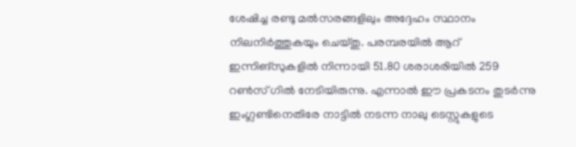ശേഷിച്ച രണ്ടു മല്‍സരങ്ങളിലും അദ്ദേഹം സ്ഥാനം നിലനിര്‍ത്തുകയും ചെയ്തു. പരമ്പരയില്‍ ആറ് ഇന്നിങ്‌സുകളില്‍ നിന്നായി 51.80 ശരാശരിയില്‍ 259 റണ്‍സ് ഗില്‍ നേടിയിരുന്നു. എന്നാല്‍ ഈ പ്രകടനം തുടര്‍ന്നു ഇംഗ്ലണ്ടിനെതിരേ നാട്ടില്‍ നടന്ന നാലു ടെസ്റ്റുകളുടെ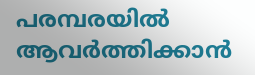പരമ്പരയില്‍ ആവര്‍ത്തിക്കാന്‍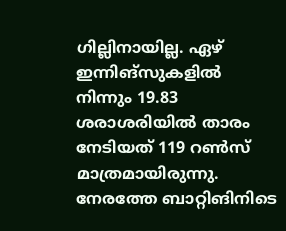ഗില്ലിനായില്ല. ഏഴ് ഇന്നിങ്‌സുകളില്‍ നിന്നും 19.83 ശരാശരിയില്‍ താരം നേടിയത് 119 റണ്‍സ് മാത്രമായിരുന്നു.
നേരത്തേ ബാറ്റിങിനിടെ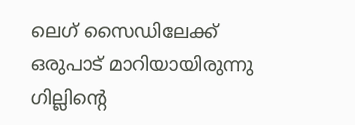ലെഗ് സൈഡിലേക്ക് ഒരുപാട് മാറിയായിരുന്നു ഗില്ലിന്റെ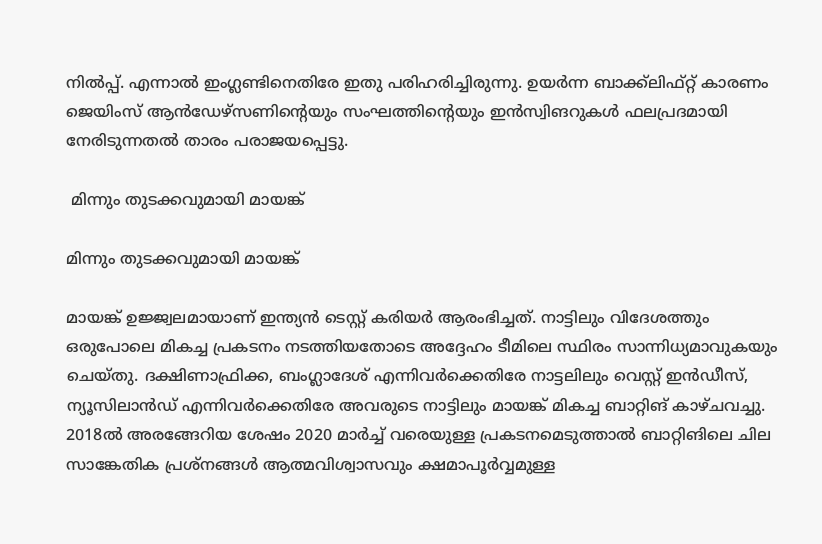നില്‍പ്പ്. എന്നാല്‍ ഇംഗ്ലണ്ടിനെതിരേ ഇതു പരിഹരിച്ചിരുന്നു. ഉയര്‍ന്ന ബാക്ക്‌ലിഫ്റ്റ് കാരണം ജെയിംസ് ആന്‍ഡേഴ്‌സണിന്റെയും സംഘത്തിന്റെയും ഇന്‍സ്വിങറുകള്‍ ഫലപ്രദമായി നേരിടുന്നതല്‍ താരം പരാജയപ്പെട്ടു.

 മിന്നും തുടക്കവുമായി മായങ്ക്

മിന്നും തുടക്കവുമായി മായങ്ക്

മായങ്ക് ഉജ്ജ്വലമായാണ് ഇന്ത്യന്‍ ടെസ്റ്റ് കരിയര്‍ ആരംഭിച്ചത്. നാട്ടിലും വിദേശത്തും ഒരുപോലെ മികച്ച പ്രകടനം നടത്തിയതോടെ അദ്ദേഹം ടീമിലെ സ്ഥിരം സാന്നിധ്യമാവുകയും ചെയ്തു. ദക്ഷിണാഫ്രിക്ക, ബംഗ്ലാദേശ് എന്നിവര്‍ക്കെതിരേ നാട്ടലിലും വെസ്റ്റ് ഇന്‍ഡീസ്, ന്യൂസിലാന്‍ഡ് എന്നിവര്‍ക്കെതിരേ അവരുടെ നാട്ടിലും മായങ്ക് മികച്ച ബാറ്റിങ് കാഴ്ചവച്ചു.
2018ല്‍ അരങ്ങേറിയ ശേഷം 2020 മാര്‍ച്ച് വരെയുള്ള പ്രകടനമെടുത്താല്‍ ബാറ്റിങിലെ ചില സാങ്കേതിക പ്രശ്‌നങ്ങള്‍ ആത്മവിശ്വാസവും ക്ഷമാപൂര്‍വ്വമുള്ള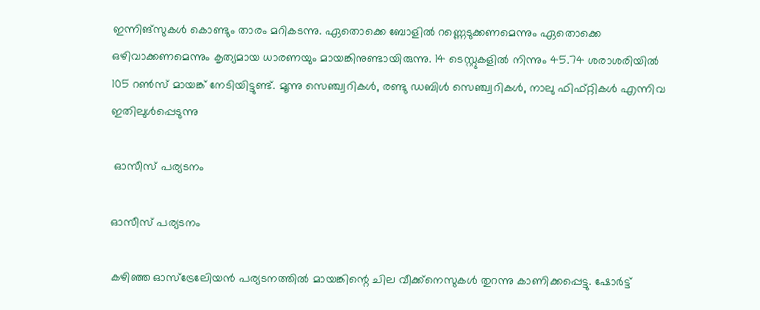ഇന്നിങ്‌സുകള്‍ കൊണ്ടും താരം മറികടന്നു. ഏതൊക്കെ ബോളില്‍ റണ്ണെടുക്കണമെന്നും ഏതൊക്കെ ഒഴിവാക്കണമെന്നും കൃത്യമായ ധാരണയും മായങ്കിനുണ്ടായിരുന്നു. 14 ടെസ്റ്റുകളില്‍ നിന്നും 45.74 ശരാശരിയില്‍ 105 റണ്‍സ് മായങ്ക് നേടിയിട്ടുണ്ട്. മൂന്നു സെഞ്ച്വറികള്‍, രണ്ടു ഡബിള്‍ സെഞ്ച്വറികള്‍, നാലു ഫിഫ്റ്റികള്‍ എന്നിവ ഇതിലുള്‍പ്പെടുന്നു

 ഓസീസ് പര്യടനം

ഓസീസ് പര്യടനം

കഴിഞ്ഞ ഓസ്‌ട്രേലേിയന്‍ പര്യടനത്തില്‍ മായങ്കിന്റെ ചില വീക്ക്‌നെസുകള്‍ തുറന്നു കാണിക്കപ്പെട്ടു. ഷോര്‍ട്ട്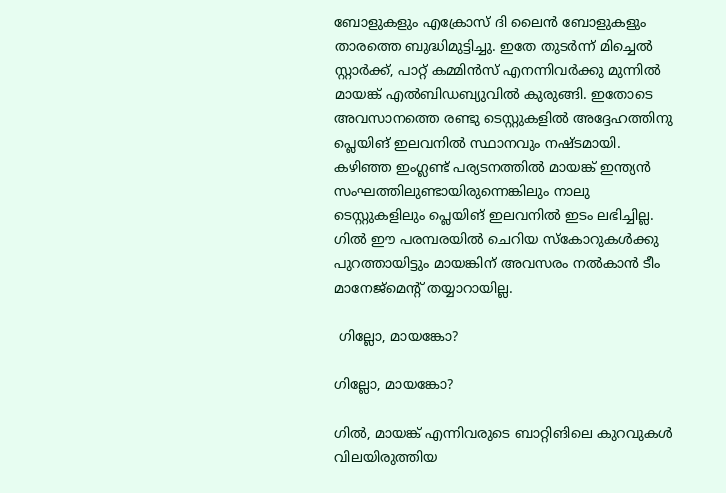ബോളുകളും എക്രോസ് ദി ലൈന്‍ ബോളുകളും താരത്തെ ബുദ്ധിമുട്ടിച്ചു. ഇതേ തുടര്‍ന്ന് മിച്ചെല്‍ സ്റ്റാര്‍ക്ക്, പാറ്റ് കമ്മിന്‍സ് എനന്നിവര്‍ക്കു മുന്നില്‍ മായങ്ക് എല്‍ബിഡബ്യുവില്‍ കുരുങ്ങി. ഇതോടെ അവസാനത്തെ രണ്ടു ടെസ്റ്റുകളില്‍ അദ്ദേഹത്തിനു പ്ലെയിങ് ഇലവനില്‍ സ്ഥാനവും നഷ്ടമായി.
കഴിഞ്ഞ ഇംഗ്ലണ്ട് പര്യടനത്തില്‍ മായങ്ക് ഇന്ത്യന്‍ സംഘത്തിലുണ്ടായിരുന്നെങ്കിലും നാലു ടെസ്റ്റുകളിലും പ്ലെയിങ് ഇലവനില്‍ ഇടം ലഭിച്ചില്ല. ഗില്‍ ഈ പരമ്പരയില്‍ ചെറിയ സ്‌കോറുകള്‍ക്കു പുറത്തായിട്ടും മായങ്കിന് അവസരം നല്‍കാന്‍ ടീം മാനേജ്‌മെന്റ് തയ്യാറായില്ല.

 ഗില്ലോ, മായങ്കോ?

ഗില്ലോ, മായങ്കോ?

ഗില്‍, മായങ്ക് എന്നിവരുടെ ബാറ്റിങിലെ കുറവുകള്‍ വിലയിരുത്തിയ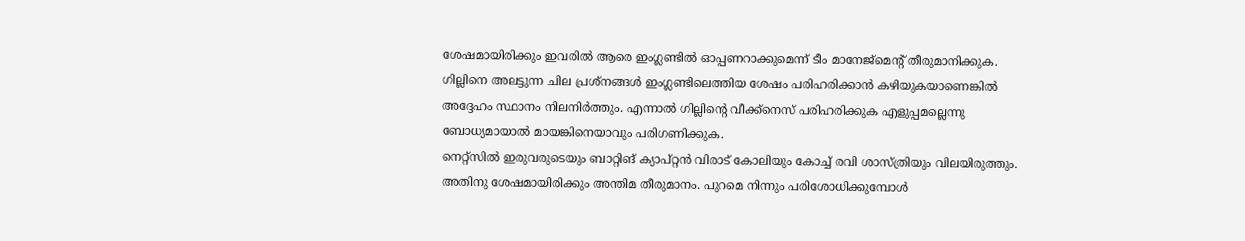ശേഷമായിരിക്കും ഇവരില്‍ ആരെ ഇംഗ്ലണ്ടില്‍ ഓപ്പണറാക്കുമെന്ന് ടീം മാനേജ്‌മെന്റ് തീരുമാനിക്കുക. ഗില്ലിനെ അലട്ടുന്ന ചില പ്രശ്‌നങ്ങള്‍ ഇംഗ്ലണ്ടിലെത്തിയ ശേഷം പരിഹരിക്കാന്‍ കഴിയുകയാണെങ്കില്‍ അദ്ദേഹം സ്ഥാനം നിലനിര്‍ത്തും. എന്നാല്‍ ഗില്ലിന്റെ വീക്ക്‌നെസ് പരിഹരിക്കുക എളുപ്പമല്ലെന്നു ബോധ്യമായാല്‍ മായങ്കിനെയാവും പരിഗണിക്കുക.
നെറ്റ്‌സില്‍ ഇരുവരുടെയും ബാറ്റിങ് ക്യാപ്റ്റന്‍ വിരാട് കോലിയും കോച്ച് രവി ശാസ്ത്രിയും വിലയിരുത്തും. അതിനു ശേഷമായിരിക്കും അന്തിമ തീരുമാനം. പുറമെ നിന്നും പരിശോധിക്കുമ്പോള്‍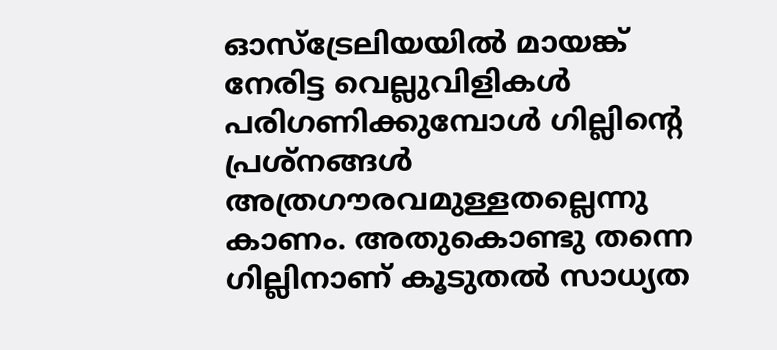ഓസ്‌ട്രേലിയയില്‍ മായങ്ക് നേരിട്ട വെല്ലുവിളികള്‍ പരിഗണിക്കുമ്പോള്‍ ഗില്ലിന്റെ പ്രശ്‌നങ്ങള്‍ അത്രഗൗരവമുള്ളതല്ലെന്നു കാണം. അതുകൊണ്ടു തന്നെ ഗില്ലിനാണ് കൂടുതല്‍ സാധ്യത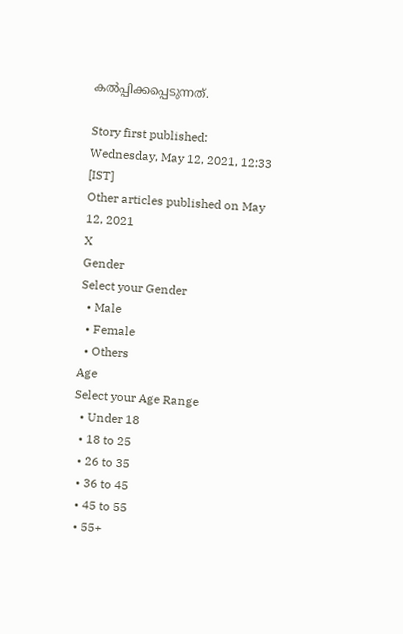കല്‍പ്പിക്കപ്പെടുന്നത്.

Story first published: Wednesday, May 12, 2021, 12:33 [IST]
Other articles published on May 12, 2021
X
Gender
Select your Gender
  • Male
  • Female
  • Others
Age
Select your Age Range
  • Under 18
  • 18 to 25
  • 26 to 35
  • 36 to 45
  • 45 to 55
  • 55+